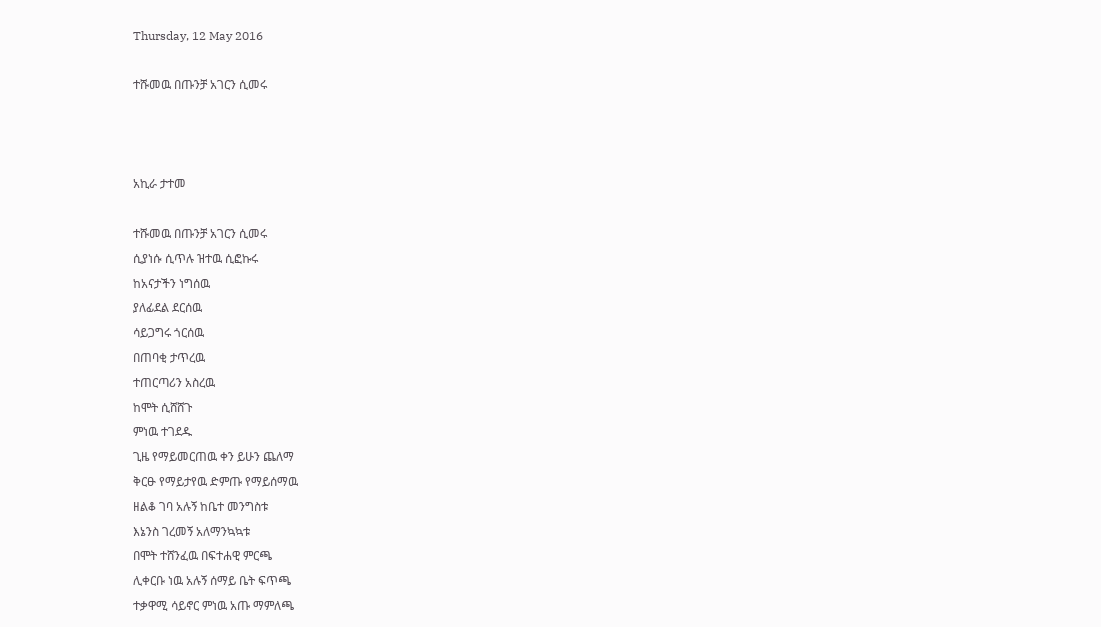Thursday, 12 May 2016

ተሹመዉ በጡንቻ አገርን ሲመሩ



አኪራ ታተመ

ተሹመዉ በጡንቻ አገርን ሲመሩ
ሲያነሱ ሲጥሉ ዝተዉ ሲፎኩሩ
ከአናታችን ነግሰዉ
ያለፊደል ደርሰዉ
ሳይጋግሩ ጎርሰዉ
በጠባቂ ታጥረዉ
ተጠርጣሪን አስረዉ
ከሞት ሲሸሸጉ
ምነዉ ተገደዱ
ጊዜ የማይመርጠዉ ቀን ይሁን ጨለማ
ቅርፁ የማይታየዉ ድምጡ የማይሰማዉ
ዘልቆ ገባ አሉኝ ከቤተ መንግስቱ
እኔንስ ገረመኝ አለማንኳኳቱ
በሞት ተሸንፈዉ በፍተሐዊ ምርጫ
ሊቀርቡ ነዉ አሉኝ ሰማይ ቤት ፍጥጫ
ተቃዋሚ ሳይኖር ምነዉ አጡ ማምለጫ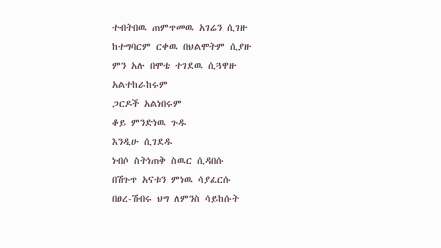ተብትበዉ ጠምጥመዉ አገሬን ሲገዙ
ከተግባርም ርቀዉ በህልሞትም ሲያዙ
ምን አሉ በሞቴ ተገደዉ ሲጓዋዙ
አልተከራከሩም
ጋርዶች አልነበሩም
ቆይ ምንድነዉ ጉዱ
እንዲሁ ሲገደዱ
ነብሶ ስትነጠቅ ስዉር ሲዳበሱ
በሽጉጥ አናቱን ምነዉ ሳያፈርሱ
በፀረ-ሽብሩ ህግ ለምንስ ሳይከሱት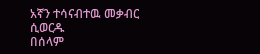አኛን ተሳናብተዉ መቃብር ሲወርዱ
በሰላም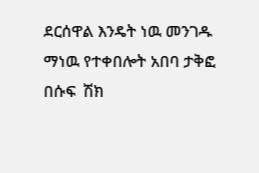ደርሰዋል እንዴት ነዉ መንገዱ
ማነዉ የተቀበሎት አበባ ታቅፎ
በሱፍ  ሽክ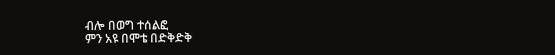ብሎ በወግ ተሰልፎ
ምን አዩ በሞቴ በድቅድቅ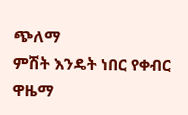ጭለማ
ምሽት እንዴት ነበር የቀብር ዋዜማ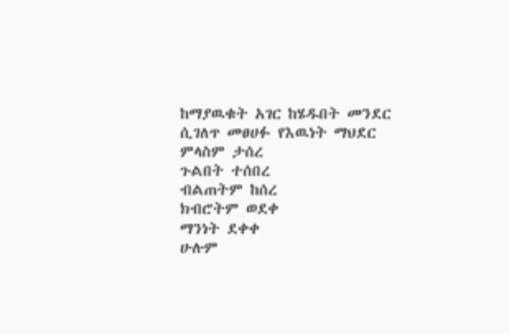ከማያዉቁት አገር ከሄዱበት መንደር
ሲገለጥ መፀሀፉ የእዉነት ማህደር
ምላስም ታሰረ
ጉልበት ተሰበረ
ብልጠትም ከሰረ
ክብሮትም ወደቀ
ማንነት ደቀቀ
ሁሉም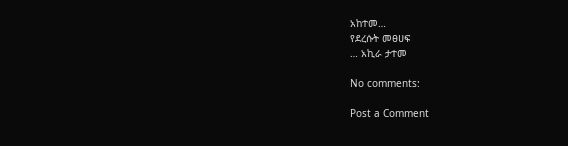አከተመ…
የደረሱት መፀሀፍ
… አኪራ ታተመ

No comments:

Post a Comment